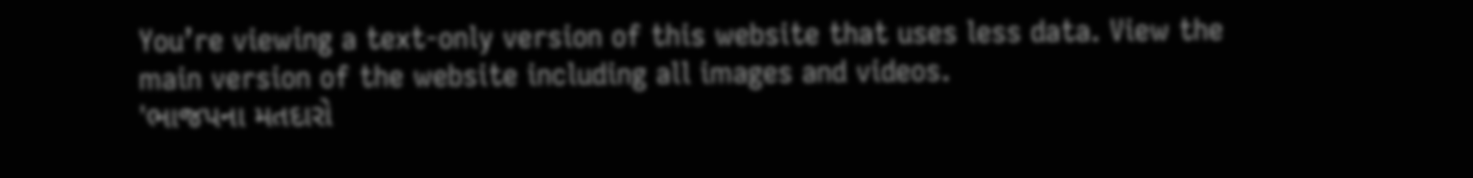You’re viewing a text-only version of this website that uses less data. View the main version of the website including all images and videos.
'ભાજપના મતદારો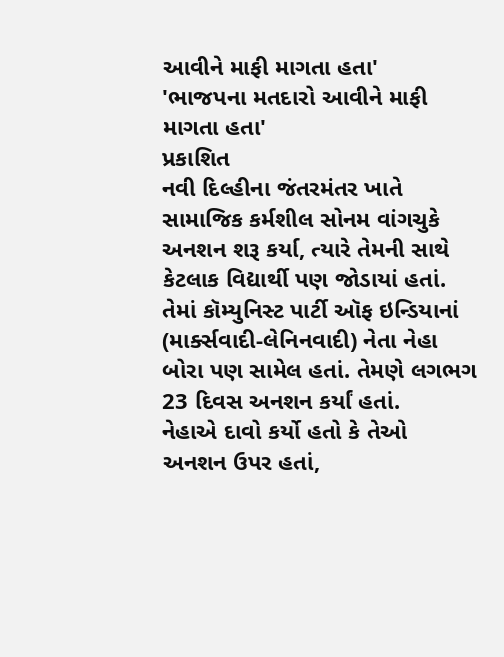આવીને માફી માગતા હતા'
'ભાજપના મતદારો આવીને માફી માગતા હતા'
પ્રકાશિત
નવી દિલ્હીના જંતરમંતર ખાતે સામાજિક કર્મશીલ સોનમ વાંગચુકે અનશન શરૂ કર્યા, ત્યારે તેમની સાથે કેટલાક વિદ્યાર્થી પણ જોડાયાં હતાં.
તેમાં કૉમ્યુનિસ્ટ પાર્ટી ઑફ ઇન્ડિયાનાં (માર્ક્સવાદી-લેનિનવાદી) નેતા નેહા બોરા પણ સામેલ હતાં. તેમણે લગભગ 23 દિવસ અનશન કર્યાં હતાં.
નેહાએ દાવો કર્યો હતો કે તેઓ અનશન ઉપર હતાં,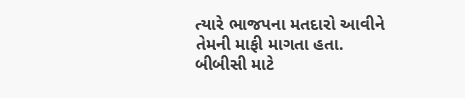ત્યારે ભાજપના મતદારો આવીને તેમની માફી માગતા હતા.
બીબીસી માટે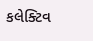કલેક્ટિવ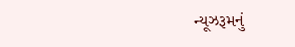ન્યૂઝરૂમનું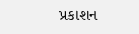પ્રકાશન